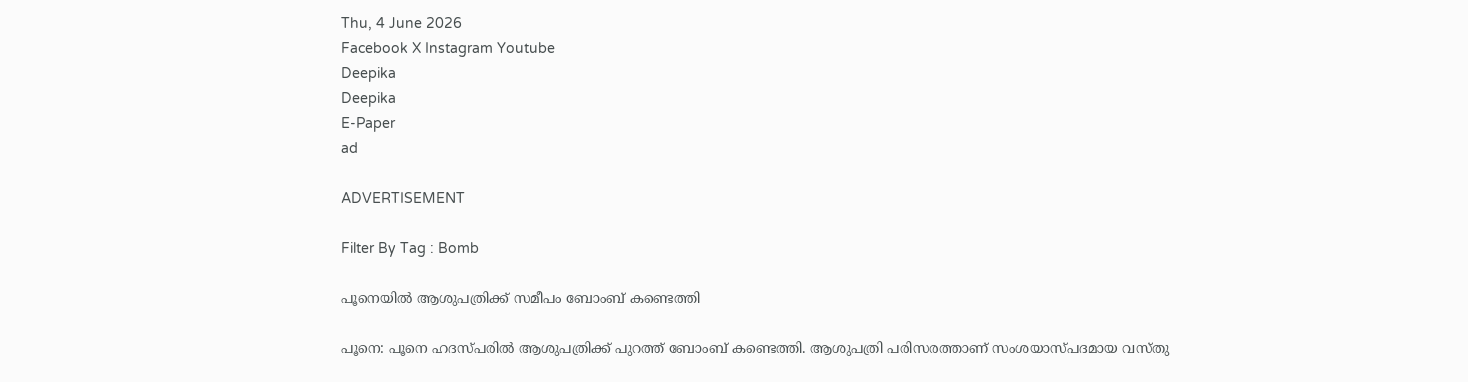Thu, 4 June 2026
Facebook X Instagram Youtube
Deepika
Deepika
E-Paper
ad

ADVERTISEMENT

Filter By Tag : Bomb

പൂനെയിൽ ആശുപത്രിക്ക് സമീപം ബോംബ് കണ്ടെത്തി

പൂനെ: പൂനെ ഹദസ്പരിൽ ആശുപത്രിക്ക് പുറത്ത് ബോംബ് കണ്ടെത്തി. ആശുപത്രി പരിസരത്താണ് സംശയാസ്പദമായ വസ്തു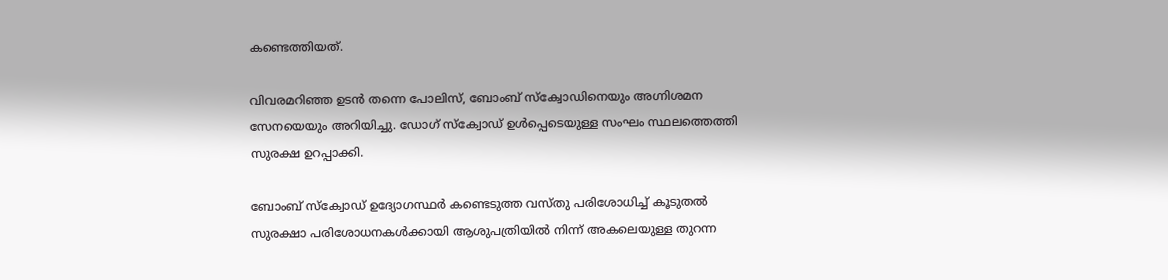കണ്ടെത്തിയത്.

വിവരമറിഞ്ഞ ഉടൻ തന്നെ പോലിസ്, ബോംബ് സ്ക്വോഡിനെയും അഗ്നിശമന സേനയെയും അറിയിച്ചു. ഡോഗ് സ്ക്വോഡ് ഉൾപ്പെടെയുള്ള സംഘം സ്ഥലത്തെത്തി സുരക്ഷ ഉറപ്പാക്കി.

ബോംബ് സ്ക്വോഡ് ഉദ്യോഗസ്ഥർ കണ്ടെടുത്ത വസ്തു പരിശോധിച്ച് കൂടുതൽ സുരക്ഷാ പരിശോധനകൾക്കായി ആശുപത്രിയിൽ നിന്ന് അകലെയുള്ള തുറന്ന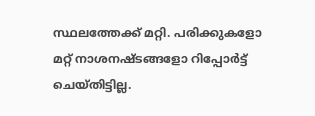സ്ഥലത്തേക്ക് മറ്റി. പരിക്കുകളോ മറ്റ് നാശനഷ്ടങ്ങളോ റിപ്പോർട്ട് ചെയ്തിട്ടില്ല.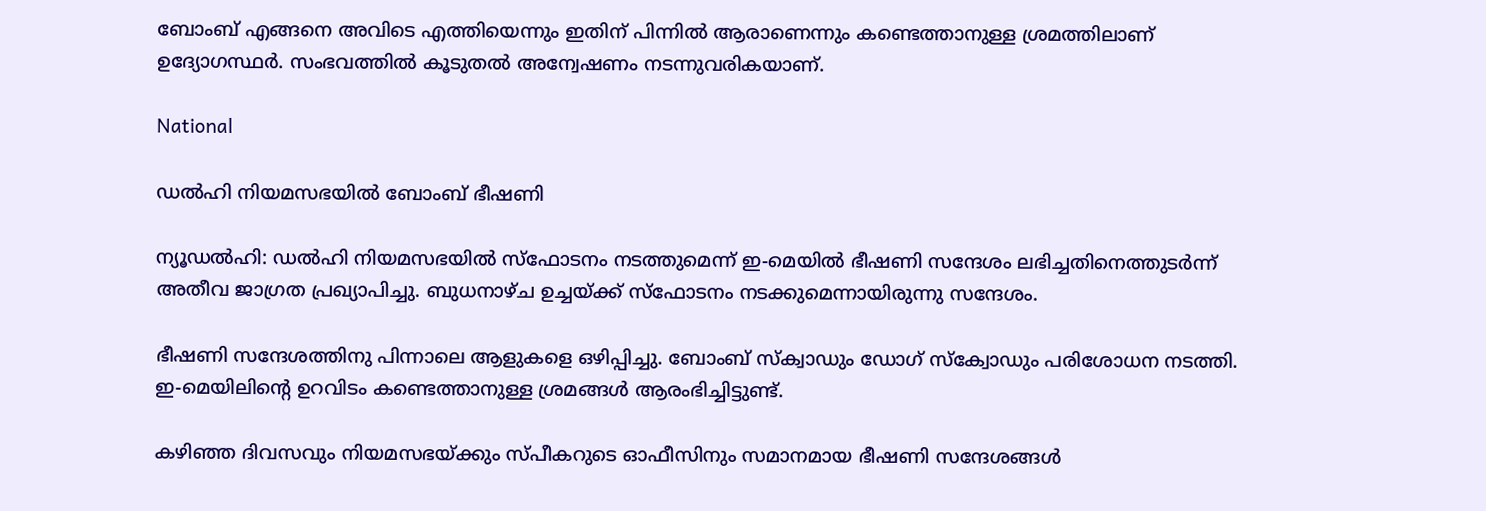ബോംബ് എങ്ങനെ അവിടെ എത്തിയെന്നും ഇതിന് പിന്നിൽ ആരാണെന്നും കണ്ടെത്താനുള്ള ശ്രമത്തിലാണ് ഉദ്യോഗസ്ഥർ. സംഭവത്തിൽ കൂടുതൽ അന്വേഷണം നടന്നുവരികയാണ്.

National

ഡൽഹി നിയമസഭയിൽ ബോംബ് ഭീഷണി

ന്യൂഡൽഹി: ഡൽഹി നിയമസഭയിൽ സ്ഫോടനം നടത്തുമെന്ന് ഇ-മെയിൽ ഭീഷണി സന്ദേശം ലഭിച്ചതിനെത്തുടർന്ന് അതീവ ജാഗ്രത പ്രഖ്യാപിച്ചു. ബുധനാഴ്ച ഉച്ചയ്ക്ക് സ്ഫോടനം നടക്കുമെന്നായിരുന്നു സന്ദേശം.

ഭീഷണി സന്ദേശത്തിനു പിന്നാലെ ആളുകളെ ഒഴിപ്പിച്ചു. ബോംബ് സ്ക്വാഡും ഡോഗ് സ്ക്വോഡും പരിശോധന നടത്തി. ഇ-മെയിലിന്‍റെ ഉറവിടം കണ്ടെത്താനുള്ള ശ്രമങ്ങൾ ആരംഭിച്ചിട്ടുണ്ട്.

കഴിഞ്ഞ ദിവസവും നിയമസഭയ്ക്കും സ്പീകറുടെ ഓഫീസിനും സമാനമായ ഭീഷണി സന്ദേശങ്ങൾ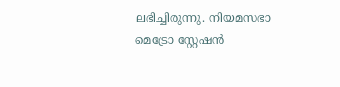ലഭിച്ചിരുന്നു. നിയമസഭാ മെട്രോ സ്റ്റേഷൻ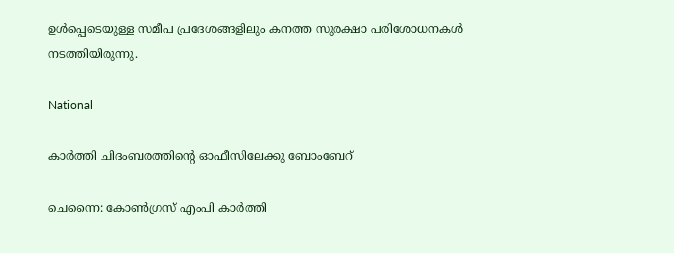ഉൾപ്പെടെയുള്ള സമീപ പ്രദേശങ്ങളിലും കനത്ത സുരക്ഷാ പരിശോധനകൾ നടത്തിയിരുന്നു.

National

കാർത്തി ചിദംബരത്തിന്‍റെ ഓഫീസിലേക്കു ബോംബേറ്

ചെന്നൈ: കോൺഗ്രസ് എംപി കാർത്തി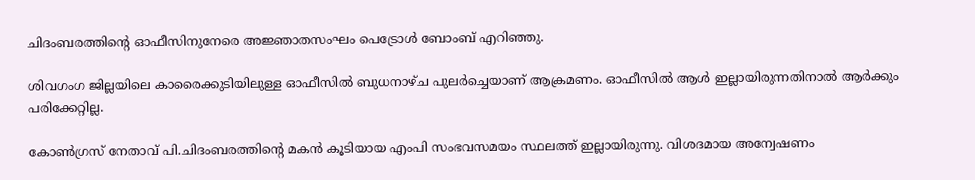ചിദംബരത്തിന്‍റെ ഓഫീസിനുനേരെ അജ്ഞാതസംഘം പെട്രോൾ ബോംബ് എറിഞ്ഞു.

ശിവഗംഗ ജില്ലയിലെ കാരൈക്കുടിയിലുള്ള ഓഫീസിൽ ബുധനാഴ്ച പുലർ‌ച്ചെയാണ് ആക്രമണം. ഓഫീസിൽ ആൾ ഇല്ലായിരുന്നതിനാൽ ആർക്കും പരിക്കേറ്റില്ല.

കോൺഗ്രസ് നേതാവ് പി.ചിദംബരത്തിന്‍റെ മകൻ കൂടിയായ എംപി സംഭവസമയം സ്ഥലത്ത് ഇല്ലായിരുന്നു. വിശദമായ അന്വേഷണം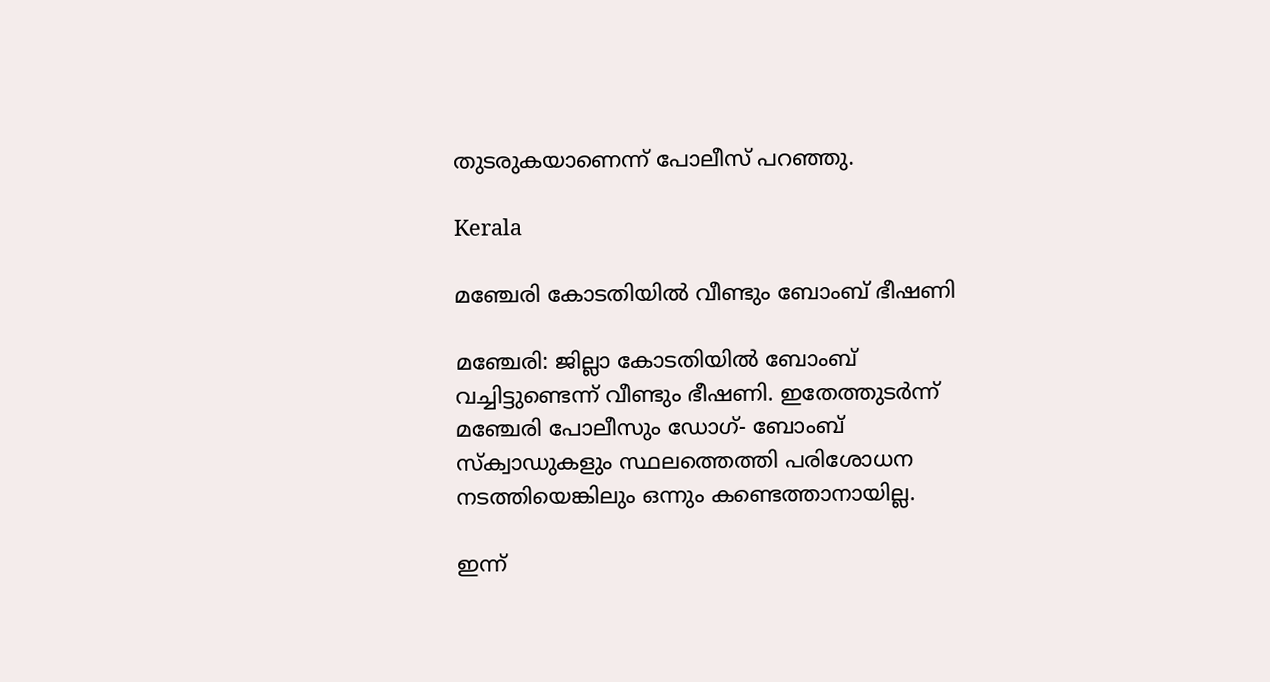തുടരുകയാണെന്ന് പോലീസ് പറഞ്ഞു.

Kerala

മഞ്ചേരി കോടതിയില്‍ വീണ്ടും ബോംബ് ഭീഷണി

മഞ്ചേരി: ജില്ലാ കോടതിയില്‍ ബോംബ് വച്ചിട്ടുണ്ടെന്ന് വീണ്ടും ഭീഷണി. ഇതേത്തുടര്‍ന്ന് മഞ്ചേരി പോലീസും ഡോഗ്- ബോംബ് സ്‌ക്വാഡുകളും സ്ഥലത്തെത്തി പരിശോധന നടത്തിയെങ്കിലും ഒന്നും കണ്ടെത്താനായില്ല.

ഇന്ന്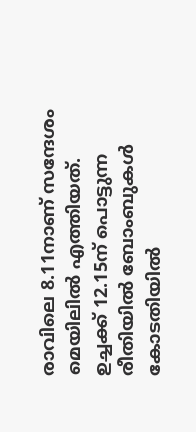രാവിലെ 8.11നാണ് സന്ദേശം മെയിലില്‍ എത്തിയത്. ഉച്ചക്ക് 12.15ന് പൊട്ടുന്ന രീതിയില്‍ ബോംബുകള്‍ കോടതിയില്‍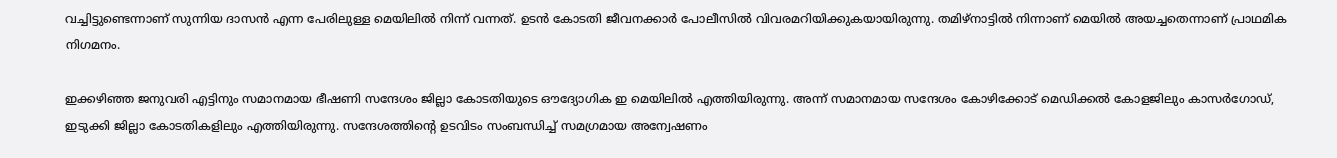വച്ചിട്ടുണ്ടെന്നാണ് സുന്നിയ ദാസന്‍ എന്ന പേരിലുള്ള മെയിലില്‍ നിന്ന് വന്നത്. ഉടന്‍ കോടതി ജീവനക്കാര്‍ പോലീസില്‍ വിവരമറിയിക്കുകയായിരുന്നു. തമിഴ്നാട്ടില്‍ നിന്നാണ് മെയില്‍ അയച്ചതെന്നാണ് പ്രാഥമിക നിഗമനം.

ഇക്കഴിഞ്ഞ ജനുവരി എട്ടിനും സമാനമായ ഭീഷണി സന്ദേശം ജില്ലാ കോടതിയുടെ ഔദ്യോഗിക ഇ മെയിലില്‍ എത്തിയിരുന്നു. അന്ന് സമാനമായ സന്ദേശം കോഴിക്കോട് മെഡിക്കല്‍ കോളജിലും കാസര്‍ഗോഡ്, ഇടുക്കി ജില്ലാ കോടതികളിലും എത്തിയിരുന്നു. സന്ദേശത്തിന്‍റെ ഉടവിടം സംബന്ധിച്ച് സമഗ്രമായ അന്വേഷണം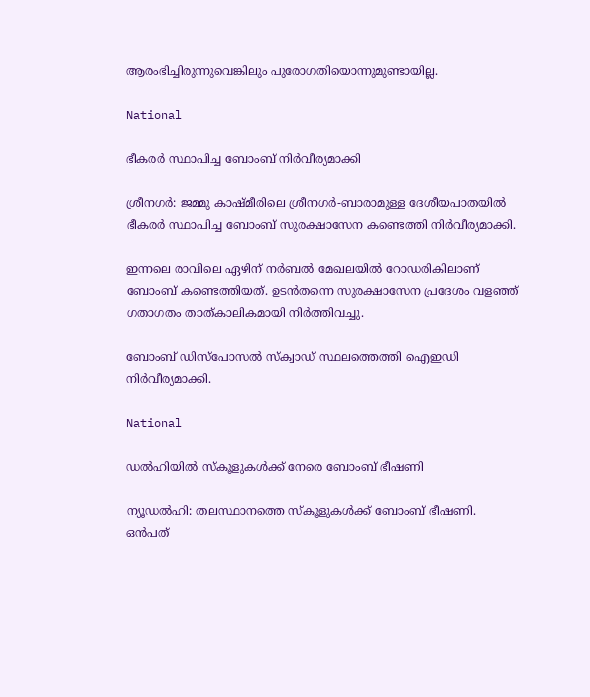ആരംഭിച്ചിരുന്നുവെങ്കിലും പുരോഗതിയൊന്നുമുണ്ടായില്ല.

National

ഭീകരർ സ്ഥാപിച്ച ബോംബ് നിർവീര്യമാക്കി

ശ്രീനഗർ: ജമ്മു കാഷ്മീരിലെ ശ്രീനഗർ-ബാരാമുള്ള ദേശീയപാതയിൽ ഭീകരർ സ്ഥാപിച്ച ബോംബ് സുരക്ഷാസേന കണ്ടെത്തി നിർവീര്യമാക്കി.

ഇന്നലെ രാവിലെ ഏഴിന് നർബൽ മേഖലയിൽ റോഡരികിലാണ് ബോംബ് കണ്ടെത്തിയത്. ഉടൻതന്നെ സുരക്ഷാസേന പ്രദേശം വളഞ്ഞ് ഗതാഗതം താത്കാലികമായി നിർത്തിവച്ചു.

ബോംബ് ഡിസ്പോസൽ സ്ക്വാഡ് സ്ഥലത്തെത്തി ഐഇഡി നിർവീര്യമാക്കി.

National

ഡൽഹിയിൽ സ്കൂളുകൾക്ക് നേരെ ബോംബ് ഭീഷണി

ന്യൂഡൽഹി: തലസ്ഥാനത്തെ സ്കൂളുകൾക്ക് ബോംബ് ഭീഷണി. ഒൻപത്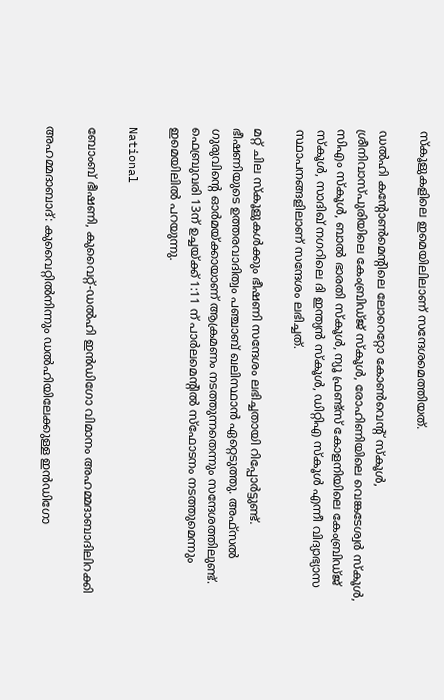സ്കൂളുകളിലെ ഇമെയിലിലാണ് സന്ദേശമെത്തിയത്.

ഡൽഹി കന്‍റോൺമെന്‍റിലെ ലോറെറ്റോ കോൺവെന്‍റ് സ്കൂൾ, ശ്രീനിവാസ്പുരിയിലെ കേംബ്രിഡ്ജ് സ്കൂൾ, രോഹിണിയിലെ വെങ്കടേശ്വർ സ്കൂൾ, സിഎം സ്കൂൾ, ബാൽ ഭാരതി സ്കൂൾ, ന്യൂ ഫ്രണ്ട്സ് കോളനിയിലെ കേംബ്രിഡ്ജ് സ്കൂൾ, സാദിഖ് നഗറിലെ ദി ഇന്ത്യൻ സ്കൂൾ, ഡിറ്റിഎ സ്കൂൾ എന്നീ വിദ്യാഭ്യാസ സ്ഥാപനങ്ങളിലാണ് സന്ദേശം ലഭിച്ചത്.

മറ്റ് ചില സ്കൂളുകൾക്കും ഭീഷണി സന്ദേശം ലഭിച്ചതായി റിപ്പോർട്ടുണ്ട്. ഭീഷണിയുടെ ഉത്തരവാദിത്വം പഞ്ചാബ് ഖലിസ്ഥാൻ ഏറ്റെടുത്തു. അഫ്സൽ ഗുരുവിന്‍റെ ഓർമയ്ക്കായാണ് ആക്രമണം നടത്തുന്നതെന്നും സന്ദേശത്തിലുണ്ട്. ഫെബ്രുവരി 13ന് ഉച്ചയ്ക്ക് 1:11 ന് പാർലമെന്‍റിൽ സ്ഫോടനം നടത്തുമെന്നും ഇമെയിലിൽ പറയുന്നു.

National

ബോംബ് ഭീഷണി, കുവൈറ്റ്-ഡൽഹി ഇൻഡിഗോ വിമാനം അഹമ്മദാബാദിലിറക്കി

അഹമ്മദാബാദ്: കുവൈറ്റിൽനിന്നും ഡൽഹിയിലേക്കുള്ള ഇൻഡിഗോ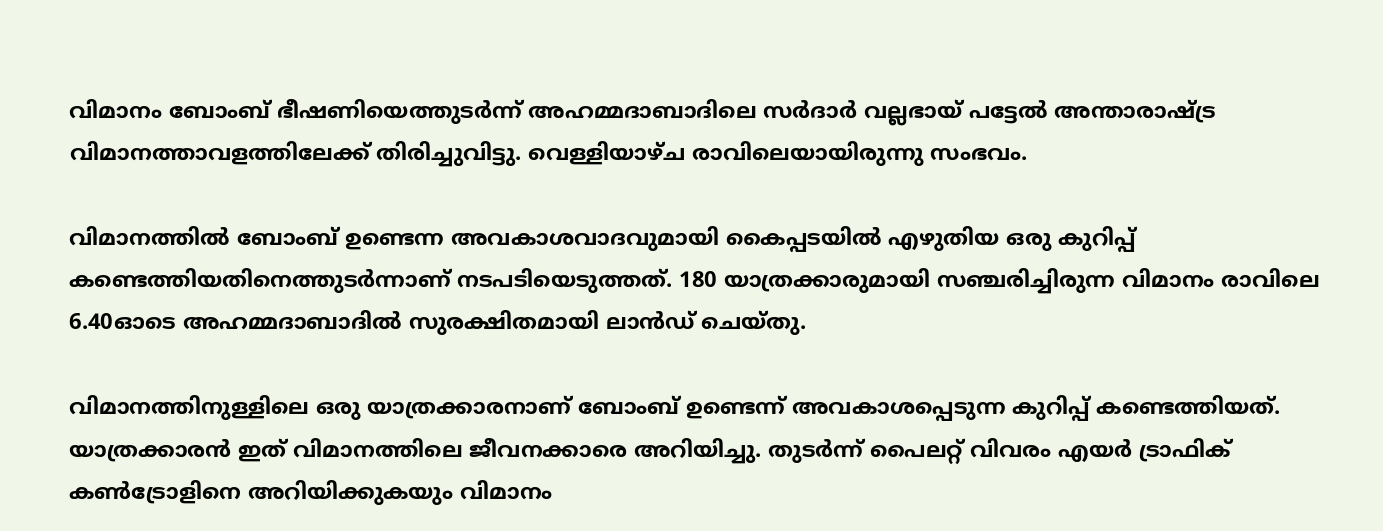വിമാനം ബോംബ് ഭീഷണിയെത്തുടർന്ന് അഹമ്മദാബാദിലെ സർദാർ വല്ലഭായ് പട്ടേൽ അന്താരാഷ്ട്ര വിമാനത്താവളത്തിലേക്ക് തിരിച്ചുവിട്ടു. വെള്ളിയാഴ്ച രാവിലെയായിരുന്നു സംഭവം.

വിമാനത്തിൽ ബോംബ് ഉണ്ടെന്ന അവകാശവാദവുമായി കൈപ്പടയിൽ എഴുതിയ ഒരു കുറിപ്പ് കണ്ടെത്തിയതിനെത്തുടർന്നാണ് നടപടിയെടുത്തത്. 180 യാത്രക്കാരുമായി സഞ്ചരിച്ചിരുന്ന വിമാനം രാവിലെ 6.40ഓടെ അഹമ്മദാബാദിൽ സുരക്ഷിതമായി ലാൻഡ് ചെയ്തു.

വിമാനത്തിനുള്ളിലെ ഒരു യാത്രക്കാരനാണ് ബോംബ് ഉണ്ടെന്ന് അവകാശപ്പെടുന്ന കുറിപ്പ് കണ്ടെത്തിയത്. യാത്രക്കാരൻ ഇത് വിമാനത്തിലെ ജീവനക്കാരെ അറിയിച്ചു. തുടർന്ന് പൈലറ്റ് വിവരം എയർ ട്രാഫിക് കൺട്രോളിനെ അറിയിക്കുകയും വിമാനം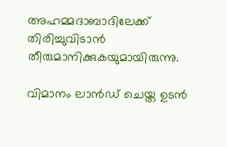അഹമ്മദാബാദിലേക്ക് തിരിച്ചുവിടാൻ തീരുമാനിക്കുകയുമായിരുന്നു.

വിമാനം ലാൻഡ് ചെയ്ത ഉടൻ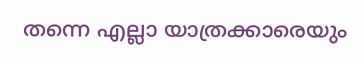തന്നെ എല്ലാ യാത്രക്കാരെയും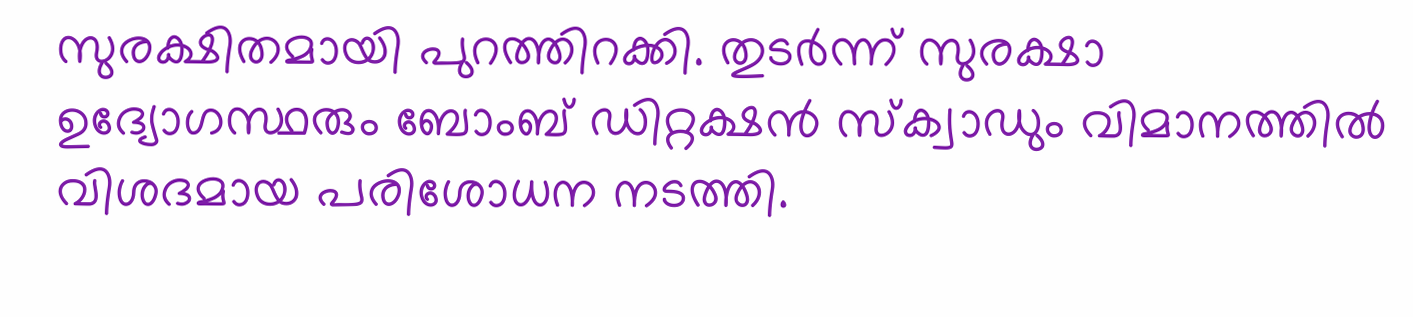സുരക്ഷിതമായി പുറത്തിറക്കി. തുടർന്ന് സുരക്ഷാ ഉദ്യോഗസ്ഥരും ബോംബ് ഡിറ്റക്ഷൻ സ്‌ക്വാഡും വിമാനത്തിൽ വിശദമായ പരിശോധന നടത്തി.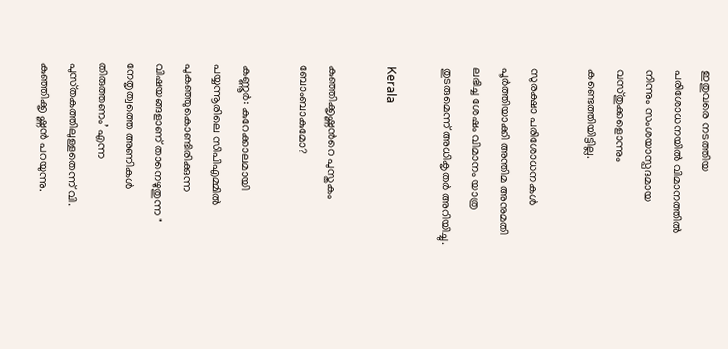ഇതുവരെ നടത്തിയ പരിശോധനയിൽ വിമാനത്തിൽ നിന്നും സംശയാസ്പദമായ വസ്തുക്കളൊന്നും കണ്ടെത്തിയിട്ടില്ല.

സുരക്ഷാ പരിശോധനകൾ പൂർത്തിയാക്കി അന്തിമ അനുമതി ലഭിച്ച ശേഷം വിമാനം യാത്ര തുടരുമെന്ന് അധികൃതർ അറിയിച്ചു.

Kerala

കുഞ്ഞിക്കൃഷ്ണന്‍റെ പുസ്തകം ബോംബാകുമോ?

കണ്ണൂര്‍: കുറേക്കാലമായി പയ്യന്നൂരിലെ സിപിഎമ്മിൽ പുകഞ്ഞുകൊണ്ടിരിക്കുന്ന വിഷയങ്ങളാണ് താനെഴുതുന്ന " നേതൃത്വത്തെ അണികള്‍ തിരുത്തണം’ എന്ന പുസ്‌തകത്തിലുള്ളതെന്ന് വി.  കുഞ്ഞിക്കൃ ഷ്ണന്‍ പറയുന്നു.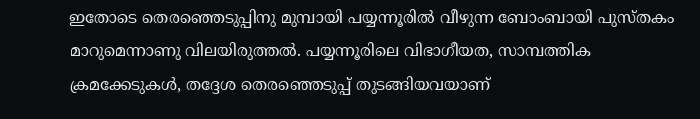ഇതോടെ തെരഞ്ഞെടുപ്പിനു മുമ്പായി പയ്യന്നൂരില്‍ വീഴുന്ന ബോംബായി പുസ്തകം മാറുമെന്നാണു വിലയിരുത്തല്‍. പയ്യന്നൂരിലെ വിഭാഗീയത, സാമ്പത്തിക ക്രമക്കേടുകള്‍, തദ്ദേശ തെരഞ്ഞെടുപ്പ് തുടങ്ങിയവയാണ്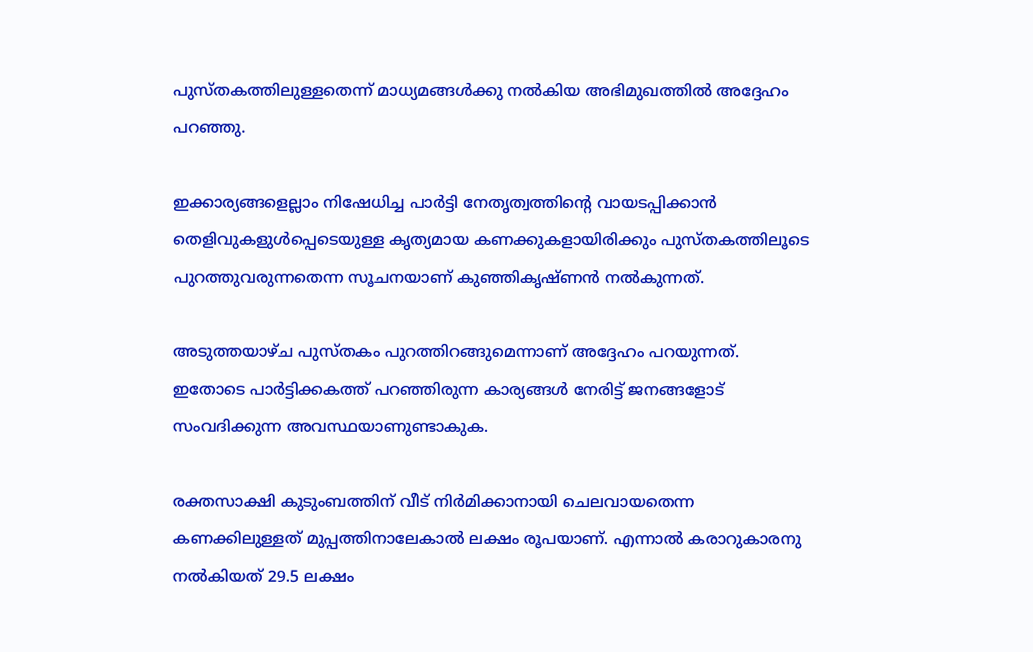പുസ്തകത്തിലുള്ളതെന്ന് മാധ്യമങ്ങള്‍ക്കു നല്‍കിയ അഭിമുഖത്തില്‍ അദ്ദേഹം പറഞ്ഞു.

ഇക്കാര്യങ്ങളെല്ലാം നിഷേധിച്ച പാര്‍ട്ടി നേതൃത്വത്തിന്‍റെ വായടപ്പിക്കാന്‍ തെളിവുകളുള്‍പ്പെടെയുള്ള കൃത്യമായ കണക്കുകളായിരിക്കും പുസ്തകത്തിലൂടെ പുറത്തുവരുന്നതെന്ന സൂചനയാണ് കുഞ്ഞികൃഷ്ണന്‍ നല്‍കുന്നത്.

അടുത്തയാഴ്ച പുസ്തകം പുറത്തിറങ്ങുമെന്നാണ് അദ്ദേഹം പറയുന്നത്. ഇതോടെ പാര്‍ട്ടിക്കകത്ത് പറഞ്ഞിരുന്ന കാര്യങ്ങള്‍ നേരിട്ട് ജനങ്ങളോട് സംവദിക്കുന്ന അവസ്ഥയാണുണ്ടാകുക.

രക്തസാക്ഷി കുടുംബത്തിന് വീട് നിര്‍മിക്കാനായി ചെലവായതെന്ന കണക്കിലുള്ളത് മുപ്പത്തിനാലേകാല്‍ ലക്ഷം രൂപയാണ്. എന്നാല്‍ കരാറുകാരനു നല്‍കിയത് 29.5 ലക്ഷം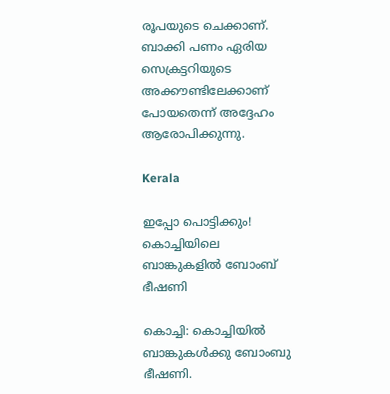രൂപയുടെ ചെക്കാണ്. ബാക്കി പണം ഏരിയ സെക്രട്ടറിയുടെ അക്കൗണ്ടിലേക്കാണ് പോയതെന്ന് അദ്ദേഹം ആരോപിക്കുന്നു.

Kerala

ഇപ്പോ പൊട്ടിക്കും! കൊച്ചിയിലെ ബാങ്കുകളില്‍ ബോംബ് ഭീഷണി

കൊച്ചി: കൊച്ചിയിൽ ബാങ്കുകൾക്കു ബോംബു ഭീഷണി.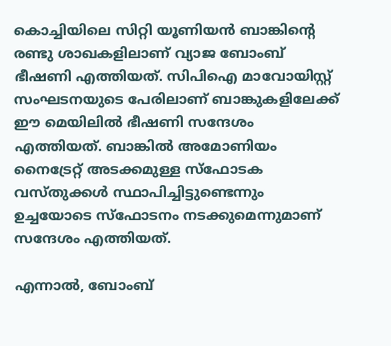കൊച്ചിയിലെ സിറ്റി യൂണിയന്‍ ബാങ്കിന്‍റെ രണ്ടു ശാഖകളിലാണ് വ്യാജ ബോംബ് ഭീഷണി എത്തിയത്. സിപിഐ മാവോയിസ്റ്റ് സംഘടനയുടെ പേരിലാണ് ബാങ്കുകളിലേക്ക് ഈ മെയിലില്‍ ഭീഷണി സന്ദേശം എത്തിയത്. ബാങ്കില്‍ അമോണിയം നൈട്രേറ്റ് അടക്കമുള്ള സ്‌ഫോടക വസ്തുക്കള്‍ സ്ഥാപിച്ചിട്ടുണ്ടെന്നും ഉച്ചയോടെ സ്‌ഫോടനം നടക്കുമെന്നുമാണ് സന്ദേശം എത്തിയത്.

എന്നാല്‍, ബോംബ്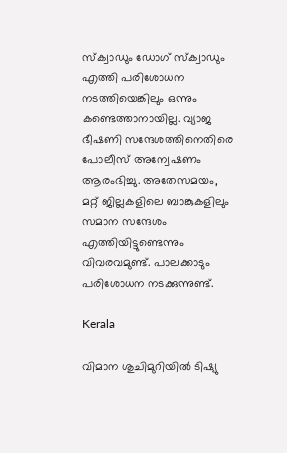സ്‌ക്വാഡും ഡോഗ് സ്‌ക്വാഡും എത്തി പരിശോധന നടത്തിയെങ്കിലും ഒന്നും കണ്ടെത്താനായില്ല. വ്യാജ ഭീഷണി സന്ദേശത്തിനെതിരെ പോലീസ് അന്വേഷണം ആരംഭിച്ചു. അതേസമയം, മറ്റ് ജില്ലകളിലെ ബാങ്കുകളിലും സമാന സന്ദേശം എത്തിയിട്ടുണ്ടെന്നും വിവരവമുണ്ട്. പാലക്കാടും പരിശോധന നടക്കുന്നുണ്ട്.

Kerala

വിമാന ശുചിമുറിയിൽ ടിഷ്യു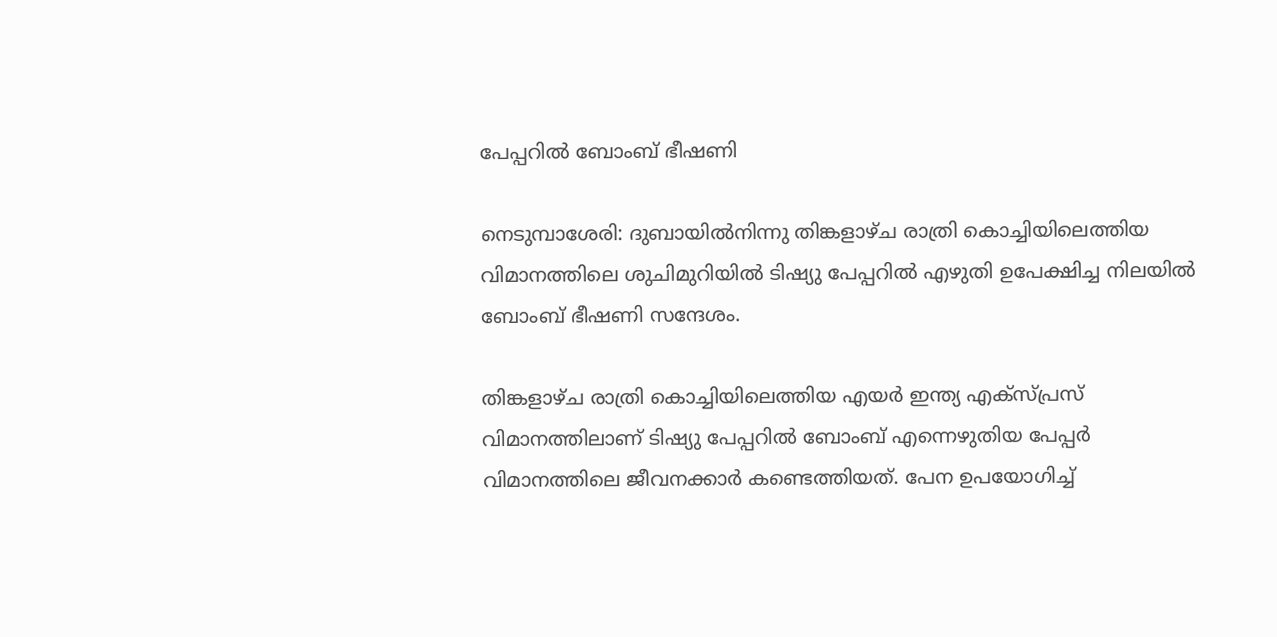പേപ്പറിൽ ബോംബ് ഭീഷണി

നെടുമ്പാശേരി: ദുബായിൽനിന്നു തിങ്കളാഴ്ച രാത്രി കൊച്ചിയിലെത്തിയ വിമാനത്തിലെ ശുചിമുറിയിൽ ടിഷ്യു പേപ്പറിൽ എഴുതി ഉപേക്ഷിച്ച നിലയിൽ ബോംബ് ഭീഷണി സന്ദേശം.

തിങ്കളാഴ്ച രാത്രി കൊച്ചിയിലെത്തിയ എയർ ഇന്ത്യ എക്സ‌്പ്രസ് വിമാനത്തിലാണ് ടിഷ്യു പേപ്പറിൽ ബോംബ് എന്നെഴുതിയ പേപ്പർ വിമാനത്തിലെ ജീവനക്കാർ കണ്ടെത്തിയത്. പേന ഉപയോഗിച്ച്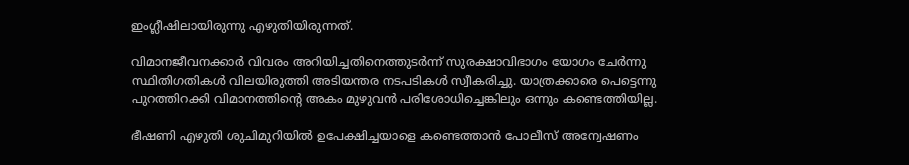ഇംഗ്ലീഷിലായിരുന്നു എഴുതിയിരുന്നത്.

വിമാനജീവനക്കാർ വിവരം അറിയിച്ചതിനെത്തുടർന്ന് സുരക്ഷാവിഭാഗം യോഗം ചേർന്നു സ്ഥിതിഗതികൾ വിലയിരുത്തി അടിയന്തര നടപടികൾ സ്വീകരിച്ചു. യാത്രക്കാരെ പെട്ടെന്നു പുറത്തിറക്കി വിമാനത്തിന്‍റെ അകം മുഴുവൻ പരിശോധിച്ചെങ്കിലും ഒന്നും കണ്ടെത്തിയില്ല.

ഭീഷണി എഴുതി ശുചിമുറിയിൽ ഉപേക്ഷിച്ചയാളെ കണ്ടെത്താൻ പോലീസ് അന്വേഷണം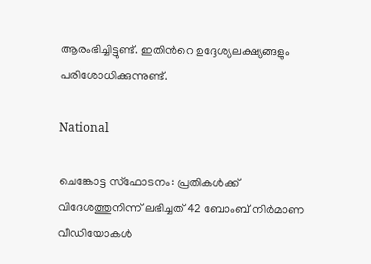ആരംഭിച്ചിട്ടുണ്ട്. ഇതിന്‍റെ ഉദ്ദേശ്യലക്ഷ്യങ്ങളും പരിശോധിക്കുന്നുണ്ട്.

National

ചെങ്കോട്ട സ്‌ഫോടനം: പ്രതികൾക്ക് വിദേശത്തുനിന്ന് ലഭിച്ചത് 42 ബോംബ് നിർമാണ വീഡിയോകൾ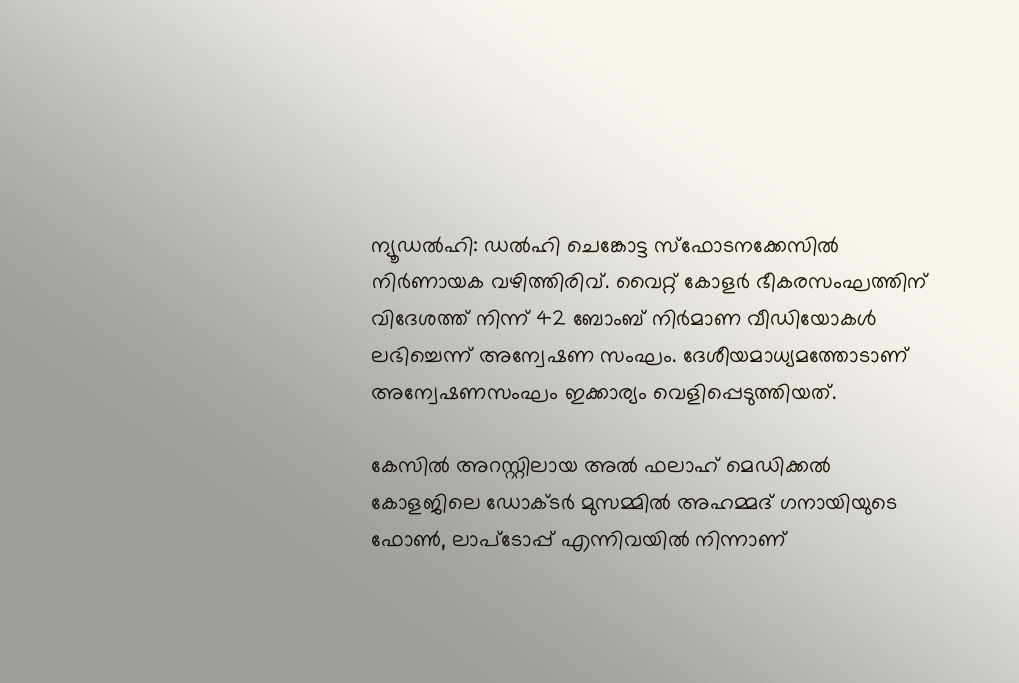ന്യൂഡൽഹി: ഡൽഹി ചെങ്കോട്ട സ്‌ഫോടനക്കേസിൽ നിർണായക വഴിത്തിരിവ്. വൈറ്റ് കോളർ ഭീകരസംഘത്തിന് വിദേശത്ത് നിന്ന് 42 ബോംബ് നിർമാണ വീഡിയോകൾ ലഭിച്ചെന്ന് അന്വേഷണ സംഘം. ദേശീയമാധ്യമത്തോടാണ് അന്വേഷണസംഘം ഇക്കാര്യം വെളിപ്പെടുത്തിയത്.

കേസിൽ അറസ്റ്റിലായ അൽ ഫലാഹ് മെഡിക്കൽ കോളജിലെ ഡോക്ടർ മുസമ്മിൽ അഹമ്മദ് ഗനായിയുടെ ഫോൺ, ലാപ്‌ടോപ്പ് എന്നിവയിൽ നിന്നാണ്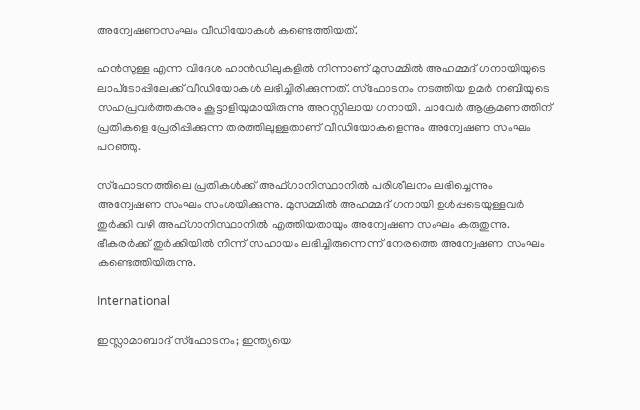അന്വേഷണസംഘം വീഡിയോകൾ കണ്ടെത്തിയത്.

ഹൻസുള്ള എന്ന വിദേശ ഹാൻഡിലുകളിൽ നിന്നാണ് മുസമ്മിൽ അഹമ്മദ് ഗനായിയുടെ ലാപ്‌ടോപ്പിലേക്ക് വീഡിയോകൾ ലഭിച്ചിരിക്കുന്നത്. സ്ഫോടനം നടത്തിയ ഉമർ നബിയുടെ സഹപ്രവർത്തകനും കൂട്ടാളിയുമായിരുന്നു അറസ്റ്റിലായ ഗനായി. ചാവേർ ആക്രമണത്തിന് പ്രതികളെ പ്രേരിപ്പിക്കുന്ന തരത്തിലുള്ളതാണ് വീഡിയോകളെന്നും അന്വേഷണ സംഘം പറഞ്ഞു.

സ്‌ഫോടനത്തിലെ പ്രതികൾക്ക് അഫ്ഗാനിസ്ഥാനിൽ പരിശീലനം ലഭിച്ചെന്നും അന്വേഷണ സംഘം സംശയിക്കുന്നു. മുസമ്മിൽ അഹമ്മദ് ഗനായി ഉൾപ്പടെയുള്ളവർ തുർക്കി വഴി അഫ്ഗാനിസ്ഥാനിൽ എത്തിയതായും അന്വേഷണ സംഘം കരുതുന്നു. ഭീകരർക്ക് തുർക്കിയിൽ നിന്ന് സഹായം ലഭിച്ചിരുന്നെന്ന് നേരത്തെ അന്വേഷണ സംഘം കണ്ടെത്തിയിരുന്നു.

International

ഇസ്ലാമാബാദ് സ്‌ഫോടനം; ഇന്ത്യയെ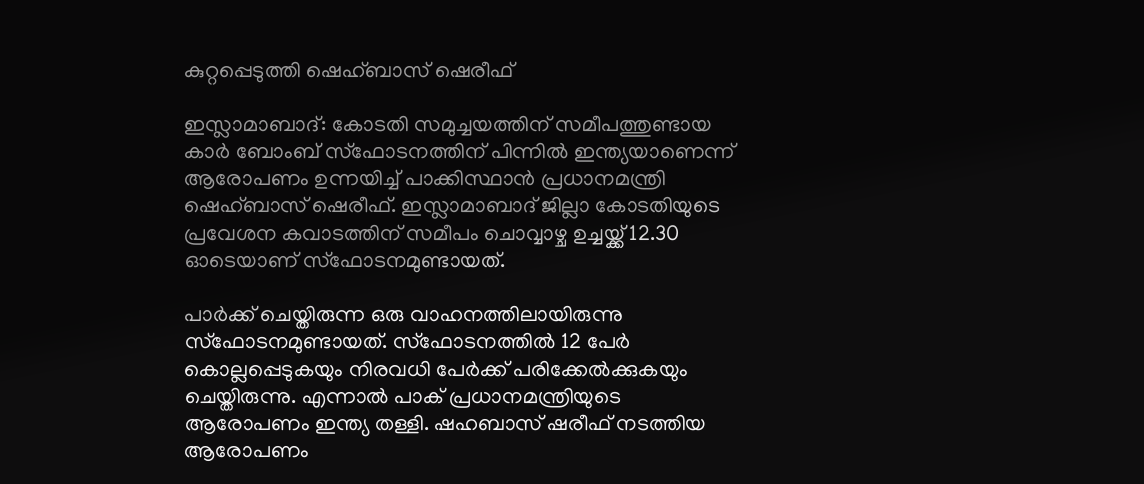കുറ്റപ്പെടുത്തി ഷെഹ്ബാസ് ഷെരീഫ്

ഇസ്ലാമാബാദ്: കോടതി സമുച്ചയത്തിന് സമീപത്തുണ്ടായ കാർ ബോംബ് സ്ഫോടനത്തിന് പിന്നില്‍ ഇന്ത്യയാണെന്ന് ആരോപണം ഉന്നയിച്ച് പാക്കിസ്ഥാൻ പ്രധാനമന്ത്രി ഷെഹ്ബാസ് ഷെരീഫ്. ഇസ്ലാമാബാദ് ജില്ലാ കോടതിയുടെ പ്രവേശന കവാടത്തിന് സമീപം ചൊവ്വാഴ്ച ഉച്ചയ്ക്ക് 12.30 ഓടെയാണ് സ്ഫോടനമുണ്ടായത്.

പാർക്ക് ചെയ്തിരുന്ന ഒരു വാഹനത്തിലായിരുന്നു സ്ഫോടനമുണ്ടായത്. സ്ഫോടനത്തിൽ 12 പേർ കൊല്ലപ്പെടുകയും നിരവധി പേർക്ക് പരിക്കേൽക്കുകയും ചെയ്തിരുന്നു. എന്നാൽ പാക് പ്രധാനമന്ത്രിയുടെ ആരോപണം ഇന്ത്യ തള്ളി. ഷഹബാസ് ഷരീഫ് നടത്തിയ ആരോപണം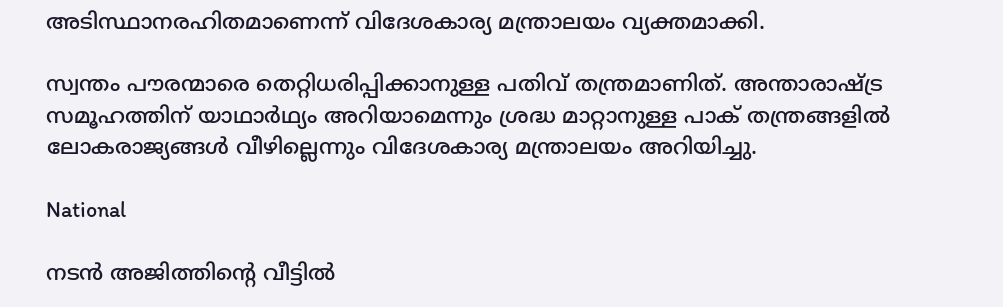അടിസ്ഥാനരഹിതമാണെന്ന് വിദേശകാര്യ മന്ത്രാലയം വ്യക്തമാക്കി.

സ്വന്തം പൗരന്മാരെ തെറ്റിധരിപ്പിക്കാനുള്ള പതിവ് തന്ത്രമാണിത്. അന്താരാഷ്ട്ര സമൂഹത്തിന് യാഥാർഥ്യം അറിയാമെന്നും ശ്രദ്ധ മാറ്റാനുള്ള പാക് തന്ത്രങ്ങളിൽ ലോകരാജ്യങ്ങൾ വീഴില്ലെന്നും വിദേശകാര്യ മന്ത്രാലയം അറിയിച്ചു.

National

നടൻ അജിത്തിന്‍റെ വീട്ടിൽ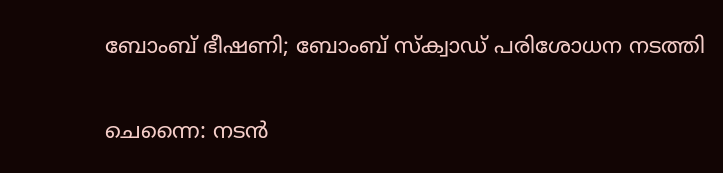ബോംബ് ഭീഷണി; ബോംബ് സ്ക്വാഡ് പരിശോധന നടത്തി

ചെന്നൈ: നടൻ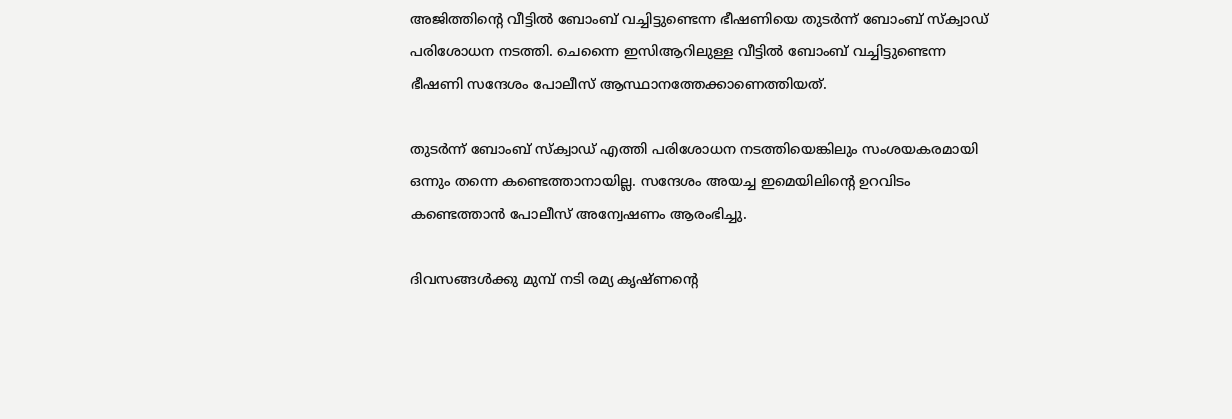അജിത്തിന്‍റെ വീട്ടിൽ ബോംബ് വച്ചിട്ടുണ്ടെന്ന ഭീഷണിയെ തുടർന്ന് ബോംബ് സ്ക്വാഡ് പരിശോധന നടത്തി. ചെന്നൈ ഇസിആറിലുള്ള വീട്ടിൽ ബോംബ് വച്ചിട്ടുണ്ടെന്ന ഭീഷണി സന്ദേശം പോലീസ് ആസ്ഥാനത്തേക്കാണെത്തിയത്.

തുടർന്ന് ബോംബ് സ്ക്വാഡ് എത്തി പരിശോധന നടത്തിയെങ്കിലും സംശയകരമായി ഒന്നും തന്നെ കണ്ടെത്താനായില്ല. സന്ദേശം അയച്ച ഇമെയിലിന്‍റെ ഉറവിടം കണ്ടെത്താൻ പോലീസ് അന്വേഷണം ആരംഭിച്ചു.

ദിവസങ്ങൾക്കു മുമ്പ് നടി രമ്യ കൃഷ്ണന്‍റെ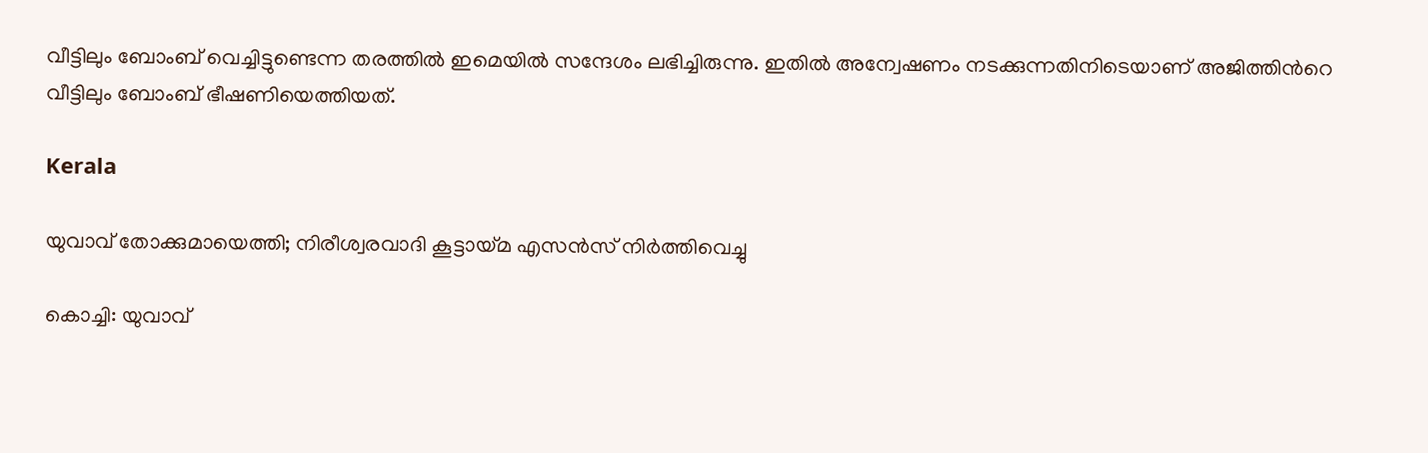വീട്ടിലും ബോംബ് വെച്ചിട്ടുണ്ടെന്ന തരത്തില്‍ ഇമെയില്‍ സന്ദേശം ലഭിച്ചിരുന്നു. ഇതിൽ അന്വേഷണം നടക്കുന്നതിനിടെയാണ് അജിത്തിന്‍റെ വീട്ടിലും ബോംബ് ഭീഷണിയെത്തിയത്.

Kerala

യുവാവ് തോക്കുമായെത്തി; നിരീശ്വരവാദി കൂട്ടായ്മ എസന്‍സ് നിര്‍ത്തിവെച്ചു

കൊച്ചി: യുവാവ്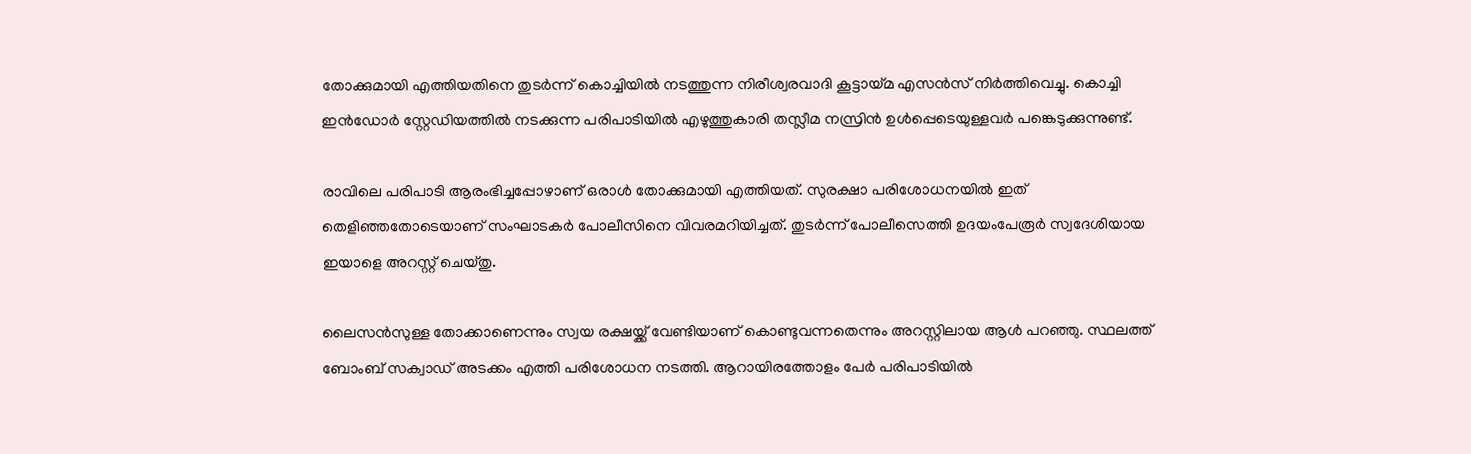തോക്കുമായി എത്തിയതിനെ തുടർന്ന് കൊച്ചിയിൽ നടത്തുന്ന നിരീശ്വരവാദി കൂട്ടായ്മ എസന്‍സ് നിര്‍ത്തിവെച്ചു. കൊച്ചി ഇന്‍ഡോര്‍ സ്റ്റേഡിയത്തില്‍ നടക്കുന്ന പരിപാടിയിൽ എഴുത്തുകാരി തസ്ലീമ നസ്രിൻ ഉൾപ്പെടെയുള്ളവർ പങ്കെടുക്കുന്നുണ്ട്.

രാവിലെ പരിപാടി ആരംഭിച്ചപ്പോഴാണ് ഒരാൾ തോക്കുമായി എത്തിയത്. സുരക്ഷാ പരിശോധനയിൽ ഇത് തെളിഞ്ഞതോടെയാണ് സംഘാടകർ പോലീസിനെ വിവരമറിയിച്ചത്. തുടർന്ന് പോലീസെത്തി ഉദയംപേരൂര്‍ സ്വദേശിയായ ഇയാളെ അറസ്റ്റ് ചെയ്തു.

ലൈസന്‍സുള്ള തോക്കാണെന്നും സ്വയ രക്ഷയ്ക്ക് വേണ്ടിയാണ് കൊണ്ടുവന്നതെന്നും അറസ്റ്റിലായ ആൾ പറഞ്ഞു. സ്ഥലത്ത് ബോംബ് സക്വാഡ് അടക്കം എത്തി പരിശോധന നടത്തി. ആറായിരത്തോളം പേർ പരിപാടിയിൽ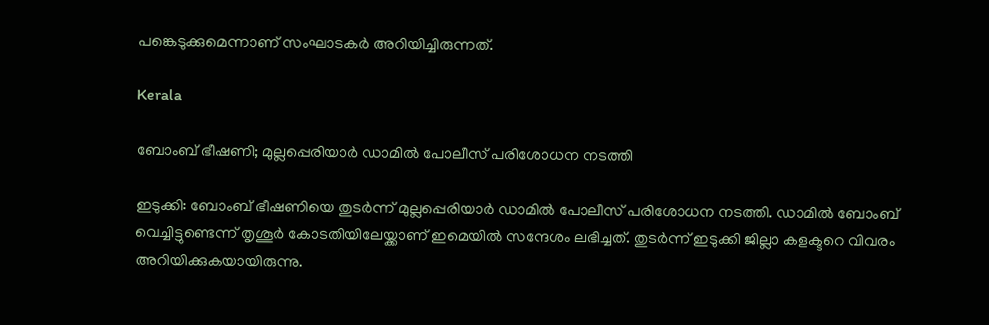പങ്കെടുക്കുമെന്നാണ് സംഘാടകർ അറിയിച്ചിരുന്നത്.

Kerala

ബോംബ് ഭീഷണി; മുല്ലപ്പെരിയാര്‍ ഡാമില്‍ പോലീസ് പരിശോധന നടത്തി

ഇടുക്കി: ബോംബ് ഭീഷണിയെ തുടർന്ന് മുല്ലപ്പെരിയാര്‍ ഡാമില്‍ പോലീസ് പരിശോധന നടത്തി. ഡാമിൽ ബോംബ് വെച്ചിട്ടുണ്ടെന്ന് തൃശൂർ കോടതിയിലേയ്ക്കാണ് ഇമെയിൽ സന്ദേശം ലഭിച്ചത്. തുടർന്ന് ഇടുക്കി ജില്ലാ കളക്ടറെ വിവരം അറിയിക്കുകയായിരുന്നു.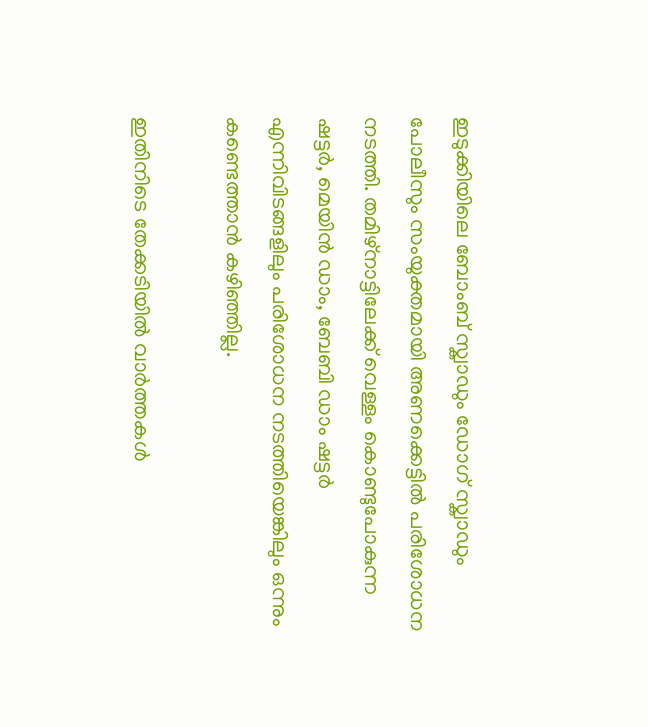ഇടുക്കിയിലെ ബോംബ് സ്ക്വാഡും ഡോഗ് സ്ക്വാഡും പോലീസും സംയുക്തമായി അണക്കെട്ടിൽ പരിശോധന നടത്തി. തമിഴ്‌നാട്ടിലേക്ക് വെള്ളം കൊണ്ടുപോകുന്ന ഷട്ടർ, മെയിൻ ഡാം, ബേബി ഡാം ഷട്ടർ എന്നിവിടങ്ങളിലും പരിശോധന നടത്തിയെങ്കിലും ഒന്നും കണ്ടെത്താൻ കഴിഞ്ഞില്ല.

ഇതിനിടെ തേക്കടിയിൽ വാർത്തകൾ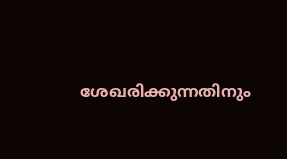ശേഖരിക്കുന്നതിനും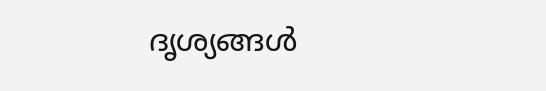ദൃശ്യങ്ങൾ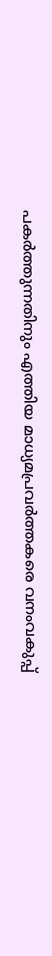പകർത്തുന്നതിനും എത്തിയ മാധ്യമപ്രവർത്തകരെ വനംവകുപ്പ്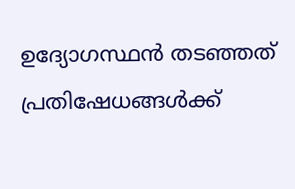ഉദ്യോഗസ്ഥൻ തടഞ്ഞത് പ്രതിഷേധങ്ങൾക്ക്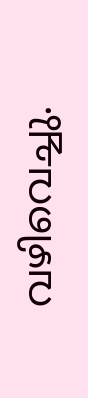വഴിവെച്ചു.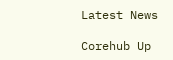Latest News

Corehub Up